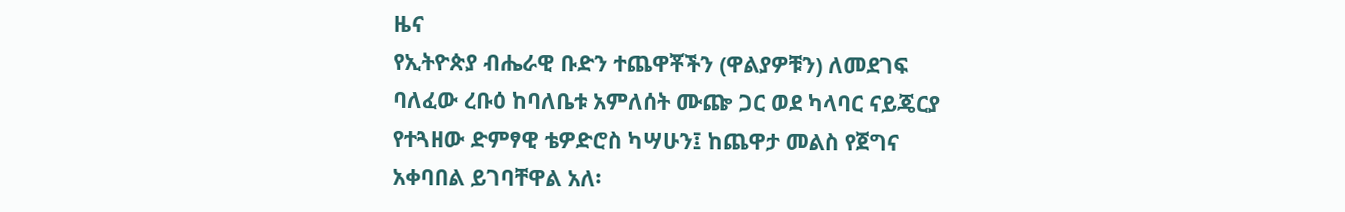ዜና
የኢትዮጵያ ብሔራዊ ቡድን ተጨዋቾችን (ዋልያዎቹን) ለመደገፍ ባለፈው ረቡዕ ከባለቤቱ አምለሰት ሙጬ ጋር ወደ ካላባር ናይጄርያ የተጓዘው ድምፃዊ ቴዎድሮስ ካሣሁን፤ ከጨዋታ መልስ የጀግና አቀባበል ይገባቸዋል አለ፡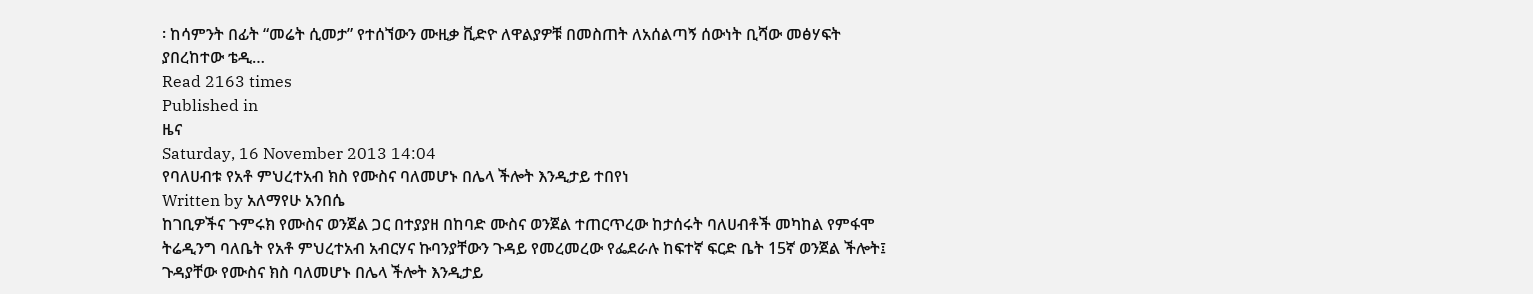፡ ከሳምንት በፊት “መሬት ሲመታ” የተሰኘውን ሙዚቃ ቪድዮ ለዋልያዎቹ በመስጠት ለአሰልጣኝ ሰውነት ቢሻው መፅሃፍት ያበረከተው ቴዲ…
Read 2163 times
Published in
ዜና
Saturday, 16 November 2013 14:04
የባለሀብቱ የአቶ ምህረተአብ ክስ የሙስና ባለመሆኑ በሌላ ችሎት እንዲታይ ተበየነ
Written by አለማየሁ አንበሴ
ከገቢዎችና ጉምሩክ የሙስና ወንጀል ጋር በተያያዘ በከባድ ሙስና ወንጀል ተጠርጥረው ከታሰሩት ባለሀብቶች መካከል የምፋሞ ትሬዲንግ ባለቤት የአቶ ምህረተአብ አብርሃና ኩባንያቸውን ጉዳይ የመረመረው የፌደራሉ ከፍተኛ ፍርድ ቤት 15ኛ ወንጀል ችሎት፤ ጉዳያቸው የሙስና ክስ ባለመሆኑ በሌላ ችሎት እንዲታይ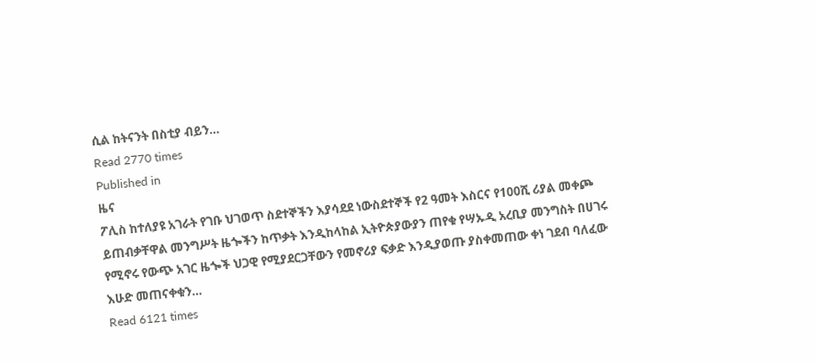ሲል ከትናንት በስቲያ ብይን…
Read 2770 times
Published in
ዜና
ፖሊስ ከተለያዩ አገራት የገቡ ህገወጥ ስደተኞችን እያሳደደ ነውስደተኞች የ2 ዓመት እስርና የ100ሺ ሪያል መቀጮ ይጠብቃቸዋል መንግሥት ዜጐችን ከጥቃት እንዲከላከል ኢትዮጵያውያን ጠየቁ የሣኡዲ አረቢያ መንግስት በሀገሩ የሚኖሩ የውጭ አገር ዜጐች ህጋዊ የሚያደርጋቸውን የመኖሪያ ፍቃድ እንዲያወጡ ያስቀመጠው ቀነ ገደብ ባለፈው እሁድ መጠናቀቁን…
Read 6121 times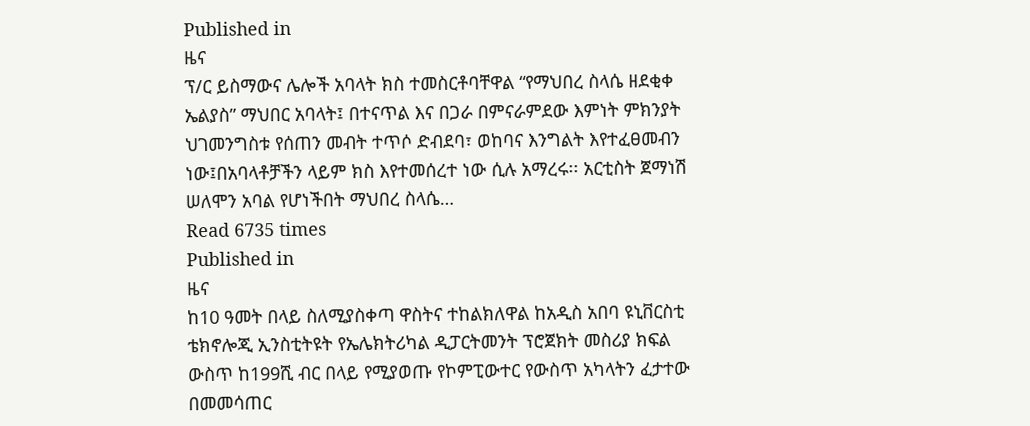Published in
ዜና
ፕ/ር ይስማውና ሌሎች አባላት ክስ ተመስርቶባቸዋል “የማህበረ ስላሴ ዘደቂቀ ኤልያስ” ማህበር አባላት፤ በተናጥል እና በጋራ በምናራምደው እምነት ምክንያት ህገመንግስቱ የሰጠን መብት ተጥሶ ድብደባ፣ ወከባና እንግልት እየተፈፀመብን ነው፤በአባላቶቻችን ላይም ክስ እየተመሰረተ ነው ሲሉ አማረሩ፡፡ አርቲስት ጀማነሽ ሠለሞን አባል የሆነችበት ማህበረ ስላሴ…
Read 6735 times
Published in
ዜና
ከ10 ዓመት በላይ ስለሚያስቀጣ ዋስትና ተከልክለዋል ከአዲስ አበባ ዩኒቨርስቲ ቴክኖሎጂ ኢንስቲትዩት የኤሌክትሪካል ዲፓርትመንት ፕሮጀክት መስሪያ ክፍል ውስጥ ከ199ሺ ብር በላይ የሚያወጡ የኮምፒውተር የውስጥ አካላትን ፈታተው በመመሳጠር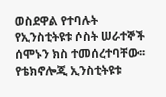ወስደዋል የተባሉት የኢንስቲትዩቱ ሶስት ሠራተኞች ሰሞኑን ክስ ተመሰረተባቸው፡፡ የቴክኖሎጂ ኢንስቲትዩቱ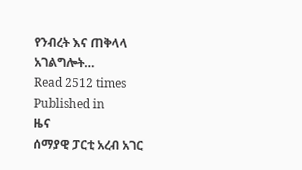የንብረት እና ጠቅላላ አገልግሎት…
Read 2512 times
Published in
ዜና
ሰማያዊ ፓርቲ አረብ አገር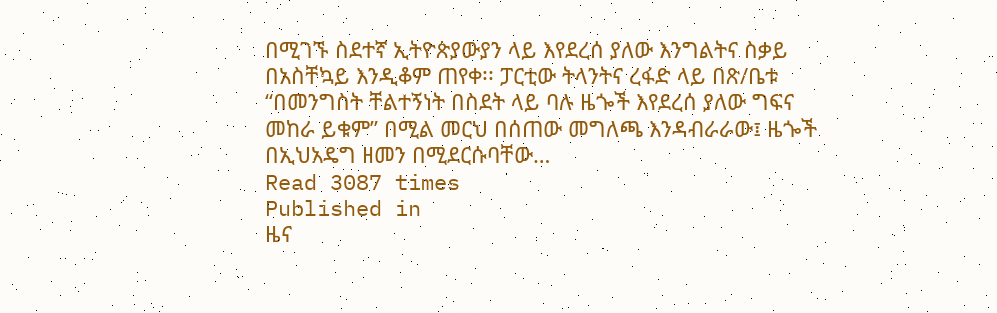በሚገኙ ስደተኛ ኢትዮጵያውያን ላይ እየደረሰ ያለው እንግልትና ስቃይ በአስቸኳይ እንዲቆም ጠየቀ፡፡ ፓርቲው ትላንትና ረፋድ ላይ በጽ/ቤቱ “በመንግስት ቸልተኝነት በስደት ላይ ባሉ ዜጐች እየደረሰ ያለው ግፍና መከራ ይቁም” በሚል መርህ በሰጠው መግለጫ እንዳብራራው፤ ዜጐች በኢህአዴግ ዘመን በሚደርሱባቸው…
Read 3087 times
Published in
ዜና